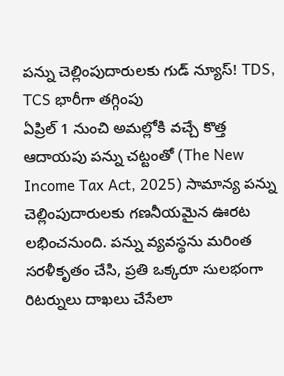పన్ను చెల్లింపుదారులకు గుడ్ న్యూస్! TDS, TCS భారీగా తగ్గింపు
ఏప్రిల్ 1 నుంచి అమల్లోకి వచ్చే కొత్త ఆదాయపు పన్ను చట్టంతో (The New Income Tax Act, 2025) సామాన్య పన్ను చెల్లింపుదారులకు గణనీయమైన ఊరట లభించనుంది. పన్ను వ్యవస్థను మరింత సరళీకృతం చేసి, ప్రతి ఒక్కరూ సులభంగా రిటర్నులు దాఖలు చేసేలా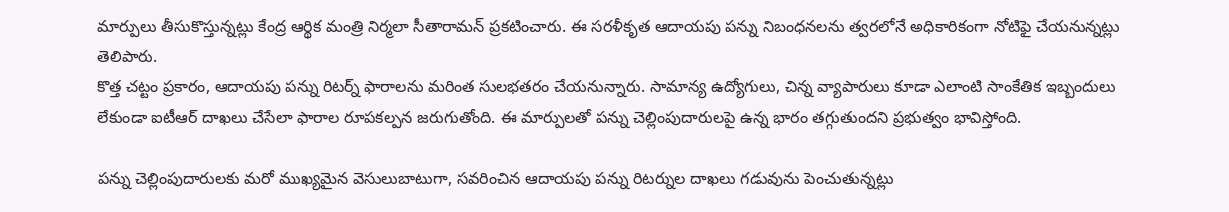మార్పులు తీసుకొస్తున్నట్లు కేంద్ర ఆర్థిక మంత్రి నిర్మలా సీతారామన్ ప్రకటించారు. ఈ సరళీకృత ఆదాయపు పన్ను నిబంధనలను త్వరలోనే అధికారికంగా నోటిఫై చేయనున్నట్లు తెలిపారు.
కొత్త చట్టం ప్రకారం, ఆదాయపు పన్ను రిటర్న్ ఫారాలను మరింత సులభతరం చేయనున్నారు. సామాన్య ఉద్యోగులు, చిన్న వ్యాపారులు కూడా ఎలాంటి సాంకేతిక ఇబ్బందులు లేకుండా ఐటీఆర్ దాఖలు చేసేలా ఫారాల రూపకల్పన జరుగుతోంది. ఈ మార్పులతో పన్ను చెల్లింపుదారులపై ఉన్న భారం తగ్గుతుందని ప్రభుత్వం భావిస్తోంది.

పన్ను చెల్లింపుదారులకు మరో ముఖ్యమైన వెసులుబాటుగా, సవరించిన ఆదాయపు పన్ను రిటర్నుల దాఖలు గడువును పెంచుతున్నట్లు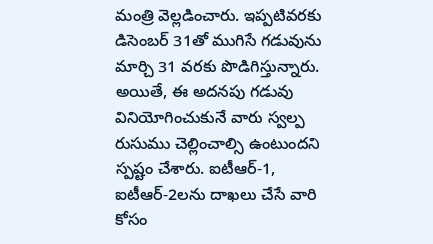మంత్రి వెల్లడించారు. ఇప్పటివరకు డిసెంబర్ 31తో ముగిసే గడువును మార్చి 31 వరకు పొడిగిస్తున్నారు. అయితే, ఈ అదనపు గడువు వినియోగించుకునే వారు స్వల్ప రుసుము చెల్లించాల్సి ఉంటుందని స్పష్టం చేశారు. ఐటీఆర్-1, ఐటీఆర్-2లను దాఖలు చేసే వారి కోసం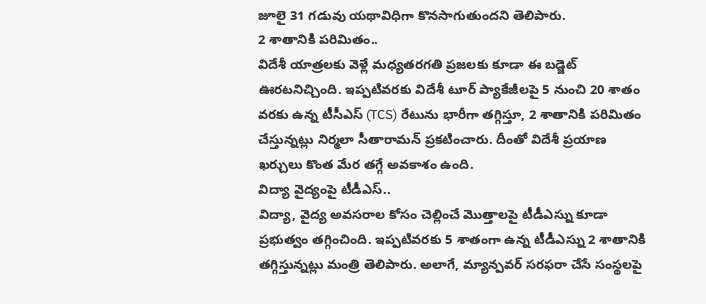జూలై 31 గడువు యథావిధిగా కొనసాగుతుందని తెలిపారు.
2 శాతానికి పరిమితం..
విదేశీ యాత్రలకు వెళ్లే మధ్యతరగతి ప్రజలకు కూడా ఈ బడ్జెట్ ఊరటనిచ్చింది. ఇప్పటివరకు విదేశీ టూర్ ప్యాకేజీలపై 5 నుంచి 20 శాతం వరకు ఉన్న టీసీఎస్ (TCS) రేటును భారీగా తగ్గిస్తూ, 2 శాతానికి పరిమితం చేస్తున్నట్లు నిర్మలా సీతారామన్ ప్రకటించారు. దీంతో విదేశీ ప్రయాణ ఖర్చులు కొంత మేర తగ్గే అవకాశం ఉంది.
విద్యా వైద్యంపై టీడీఎస్..
విద్యా, వైద్య అవసరాల కోసం చెల్లించే మొత్తాలపై టీడీఎస్ను కూడా ప్రభుత్వం తగ్గించింది. ఇప్పటివరకు 5 శాతంగా ఉన్న టీడీఎస్ను 2 శాతానికి తగ్గిస్తున్నట్లు మంత్రి తెలిపారు. అలాగే, మ్యాన్పవర్ సరఫరా చేసే సంస్థలపై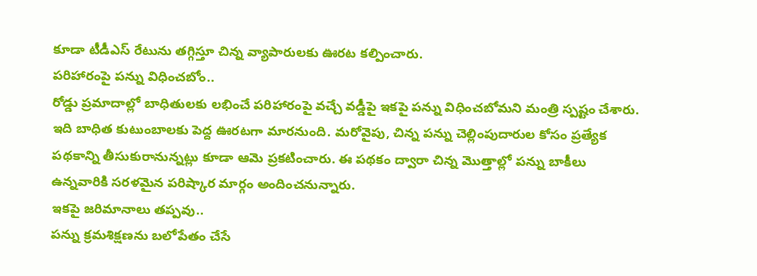కూడా టీడీఎస్ రేటును తగ్గిస్తూ చిన్న వ్యాపారులకు ఊరట కల్పించారు.
పరిహారంపై పన్ను విధించబోం..
రోడ్డు ప్రమాదాల్లో బాధితులకు లభించే పరిహారంపై వచ్చే వడ్డీపై ఇకపై పన్ను విధించబోమని మంత్రి స్పష్టం చేశారు. ఇది బాధిత కుటుంబాలకు పెద్ద ఊరటగా మారనుంది. మరోవైపు, చిన్న పన్ను చెల్లింపుదారుల కోసం ప్రత్యేక పథకాన్ని తీసుకురానున్నట్లు కూడా ఆమె ప్రకటించారు. ఈ పథకం ద్వారా చిన్న మొత్తాల్లో పన్ను బాకీలు ఉన్నవారికి సరళమైన పరిష్కార మార్గం అందించనున్నారు.
ఇకపై జరిమానాలు తప్పవు..
పన్ను క్రమశిక్షణను బలోపేతం చేసే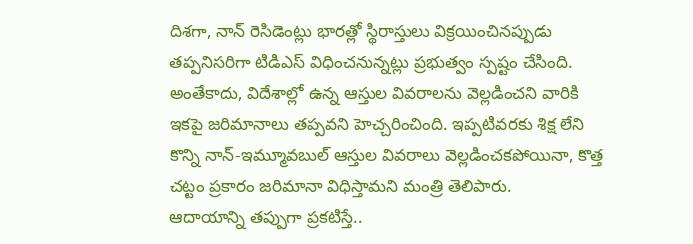దిశగా, నాన్ రెసిడెంట్లు భారత్లో స్థిరాస్తులు విక్రయించినప్పుడు తప్పనిసరిగా టిడిఎస్ విధించనున్నట్లు ప్రభుత్వం స్పష్టం చేసింది. అంతేకాదు, విదేశాల్లో ఉన్న ఆస్తుల వివరాలను వెల్లడించని వారికి ఇకపై జరిమానాలు తప్పవని హెచ్చరించింది. ఇప్పటివరకు శిక్ష లేని కొన్ని నాన్-ఇమ్మూవబుల్ ఆస్తుల వివరాలు వెల్లడించకపోయినా, కొత్త చట్టం ప్రకారం జరిమానా విధిస్తామని మంత్రి తెలిపారు.
ఆదాయాన్ని తప్పుగా ప్రకటిస్తే..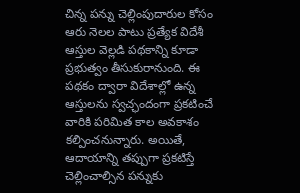చిన్న పన్ను చెల్లింపుదారుల కోసం ఆరు నెలల పాటు ప్రత్యేక విదేశీ ఆస్తుల వెల్లడి పథకాన్ని కూడా ప్రభుత్వం తీసుకురానుంది. ఈ పథకం ద్వారా విదేశాల్లో ఉన్న ఆస్తులను స్వచ్ఛందంగా ప్రకటించే వారికి పరిమిత కాల అవకాశం కల్పించనున్నారు. అయితే, ఆదాయాన్ని తప్పుగా ప్రకటిస్తే చెల్లించాల్సిన పన్నుకు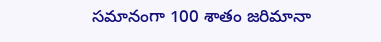సమానంగా 100 శాతం జరిమానా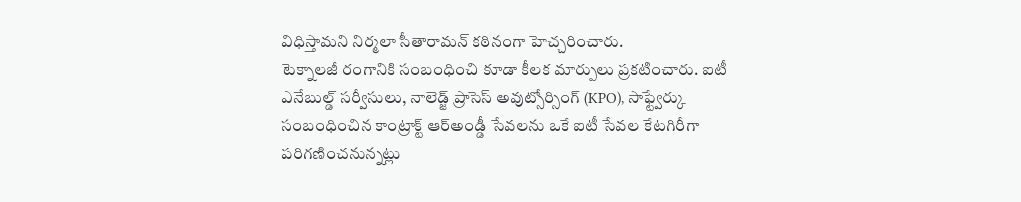విధిస్తామని నిర్మలా సీతారామన్ కఠినంగా హెచ్చరించారు.
టెక్నాలజీ రంగానికి సంబంధించి కూడా కీలక మార్పులు ప్రకటించారు. ఐటీ ఎనేబుల్డ్ సర్వీసులు, నాలెడ్జ్ ప్రాసెస్ అవుట్సోర్సింగ్ (KPO), సాఫ్ట్వేర్కు సంబంధించిన కాంట్రాక్ట్ ఆర్అండ్డీ సేవలను ఒకే ఐటీ సేవల కేటగిరీగా పరిగణించనున్నట్లు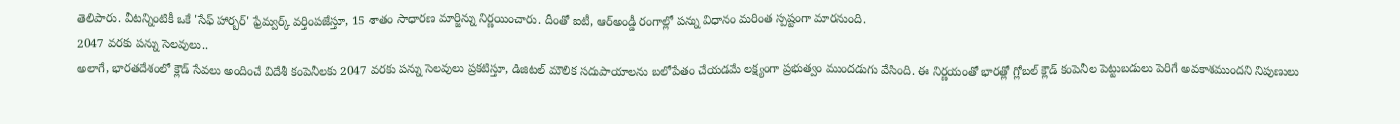తెలిపారు. వీటన్నింటికీ ఒకే 'సేఫ్ హార్బర్' ఫ్రేమ్వర్క్ వర్తింపజేస్తూ, 15 శాతం సాధారణ మార్జిన్ను నిర్ణయించారు. దీంతో ఐటీ, ఆర్అండ్డీ రంగాల్లో పన్ను విధానం మరింత స్పష్టంగా మారనుంది.
2047 వరకు పన్ను సెలవులు..
అలాగే, భారతదేశంలో క్లౌడ్ సేవలు అందించే విదేశీ కంపెనీలకు 2047 వరకు పన్ను సెలవులు ప్రకటిస్తూ, డిజిటల్ మౌలిక సదుపాయాలను బలోపేతం చేయడమే లక్ష్యంగా ప్రభుత్వం ముందడుగు వేసింది. ఈ నిర్ణయంతో భారత్లో గ్లోబల్ క్లౌడ్ కంపెనీల పెట్టుబడులు పెరిగే అవకాశముందని నిపుణులు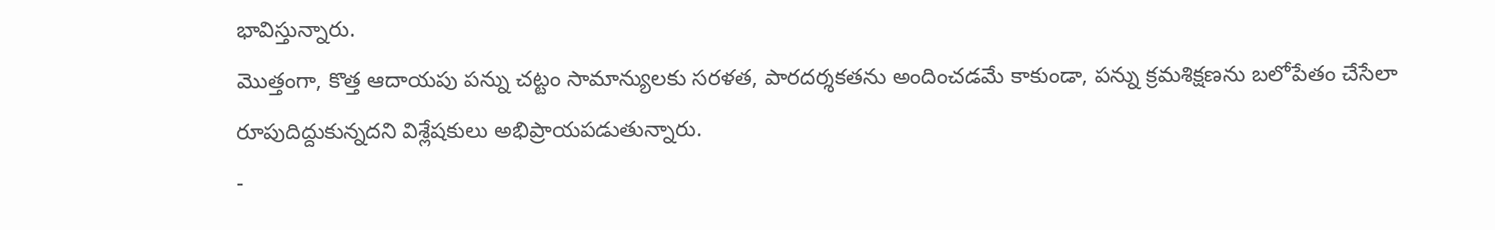భావిస్తున్నారు.
మొత్తంగా, కొత్త ఆదాయపు పన్ను చట్టం సామాన్యులకు సరళత, పారదర్శకతను అందించడమే కాకుండా, పన్ను క్రమశిక్షణను బలోపేతం చేసేలా రూపుదిద్దుకున్నదని విశ్లేషకులు అభిప్రాయపడుతున్నారు.
-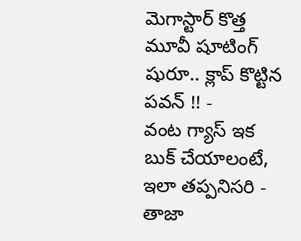మెగాస్టార్ కొత్త మూవీ షూటింగ్ షురూ.. క్లాప్ కొట్టిన పవన్ !! -
వంట గ్యాస్ ఇక బుక్ చేయాలంటే, ఇలా తప్పనిసరి - తాజా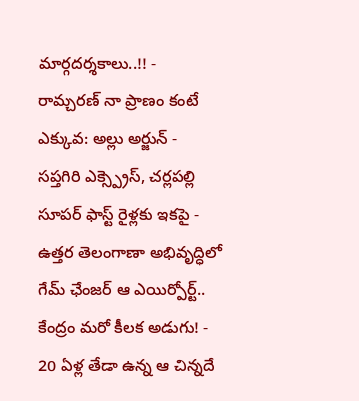మార్గదర్శకాలు..!! -
రామ్చరణ్ నా ప్రాణం కంటే ఎక్కువ: అల్లు అర్జున్ -
సప్తగిరి ఎక్స్ప్రెస్, చర్లపల్లి సూపర్ ఫాస్ట్ రైళ్లకు ఇకపై -
ఉత్తర తెలంగాణా అభివృద్ధిలో గేమ్ ఛేంజర్ ఆ ఎయిర్పోర్ట్.. కేంద్రం మరో కీలక అడుగు! -
20 ఏళ్ల తేడా ఉన్న ఆ చిన్నదే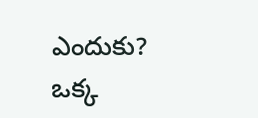ఎందుకు? ఒక్క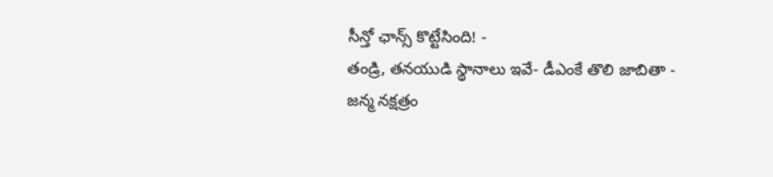సీన్తో ఛాన్స్ కొట్టేసింది! -
తండ్రి, తనయుడి స్థానాలు ఇవే- డీఎంకే తొలి జాబితా -
జన్మ నక్షత్రం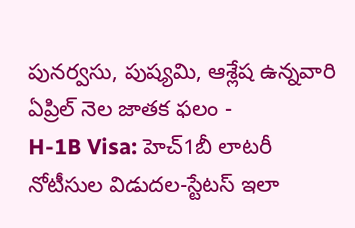పునర్వసు, పుష్యమి, ఆశ్లేష ఉన్నవారి ఏప్రిల్ నెల జాతక ఫలం -
H-1B Visa: హెచ్1బీ లాటరీ నోటీసుల విడుదల-స్టేటస్ ఇలా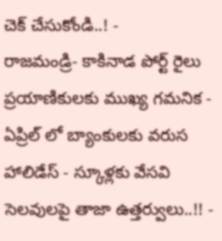చెక్ చేసుకోండి..! -
రాజమండ్రి- కాకినాడ పోర్ట్ రైలు ప్రయాణికులకు ముఖ్య గమనిక -
ఏప్రిల్ లో బ్యాంకులకు వరుస హాలిడేస్ - స్కూళ్లకు వేసవి సెలవులపై తాజా ఉత్తర్వులు..!! -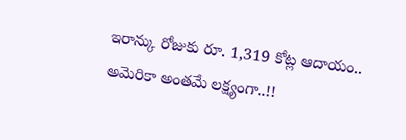ఇరాన్కు రోజుకు రూ. 1,319 కోట్ల ఆదాయం.. అమెరికా అంతమే లక్ష్యంగా..!!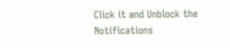Click it and Unblock the Notifications